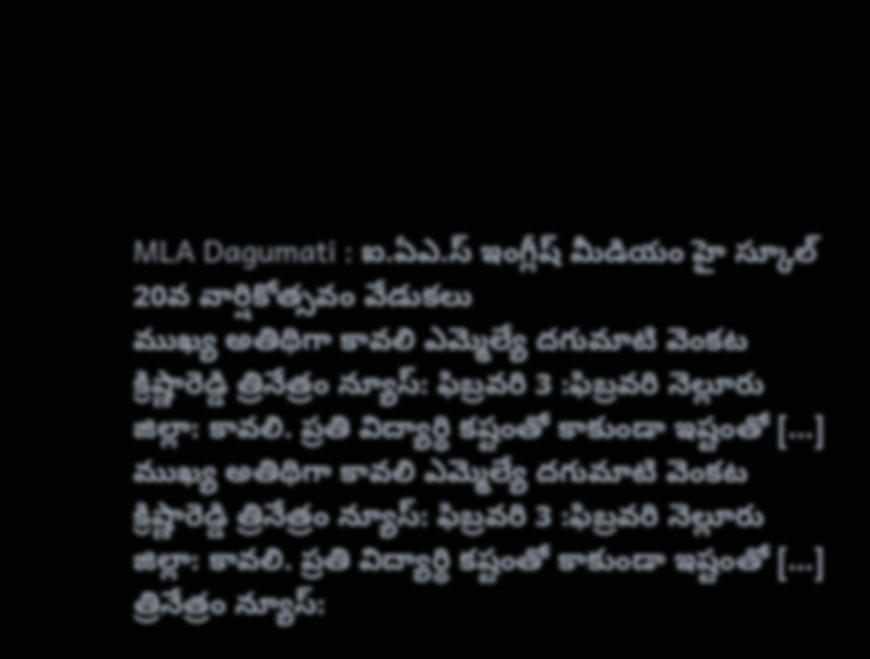MLA Dagumati : ఐ.ఏఎ.స్ ఇంగ్లీష్ మీడియం హై స్కూల్ 20వ వార్షికోత్సవం వేడుకలు
ముఖ్య అతిథిగా కావలి ఎమ్మెల్యే దగుమాటి వెంకట క్రిష్ణారెడ్డి త్రినేత్రం న్యూస్: ఫిబ్రవరి 3 :ఫిబ్రవరి నెల్లూరు జిల్లా: కావలి. ప్రతి విద్యార్థి కష్టంతో కాకుండా ఇష్టంతో […]
ముఖ్య అతిథిగా కావలి ఎమ్మెల్యే దగుమాటి వెంకట క్రిష్ణారెడ్డి త్రినేత్రం న్యూస్: ఫిబ్రవరి 3 :ఫిబ్రవరి నెల్లూరు జిల్లా: కావలి. ప్రతి విద్యార్థి కష్టంతో కాకుండా ఇష్టంతో […]
త్రినేత్రం న్యూస్: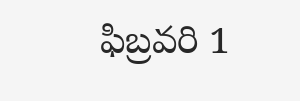ఫిబ్రవరి 1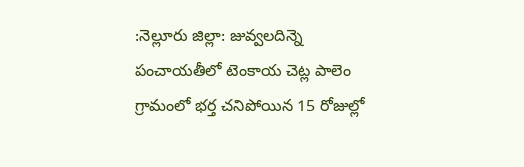:నెల్లూరు జిల్లా: జువ్వలదిన్నె పంచాయతీలో టెంకాయ చెట్ల పాలెం గ్రామంలో భర్త చనిపోయిన 15 రోజుల్లో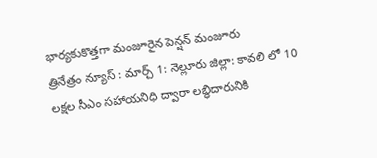భార్యకుకొత్తగా మంజూరైన పెన్షన్ మంజూరు
త్రినేత్రం న్యూస్ : మార్చ్ 1: నెల్లూరు జిల్లా: కావలి లో 10 లక్షల సీఎం సహాయనిధి ద్వారా లబ్ధిదారునికి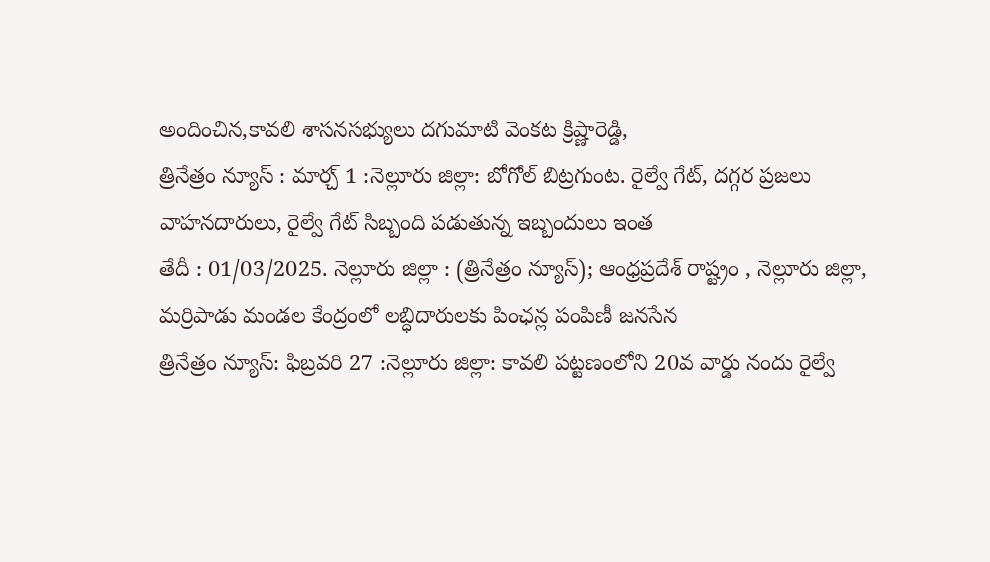అందించిన,కావలి శాసనసభ్యులు దగుమాటి వెంకట క్రిష్ణారెడ్డి,
త్రినేత్రం న్యూస్ : మార్చ్ 1 :నెల్లూరు జిల్లా: బోగోల్ బిట్రగుంట. రైల్వే గేట్, దగ్గర ప్రజలు వాహనదారులు, రైల్వే గేట్ సిబ్బంది పడుతున్న ఇబ్బందులు ఇంత
తేదీ : 01/03/2025. నెల్లూరు జిల్లా : (త్రినేత్రం న్యూస్); ఆంధ్రప్రదేశ్ రాష్ట్రం , నెల్లూరు జిల్లా, మర్రిపాడు మండల కేంద్రంలో లబ్ధిదారులకు పింఛన్ల పంపిణీ జనసేన
త్రినేత్రం న్యూస్: ఫిబ్రవరి 27 :నెల్లూరు జిల్లా: కావలి పట్టణంలోని 20వ వార్డు నందు రైల్వే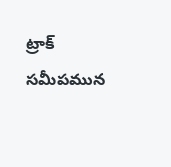ట్రాక్ సమీపమున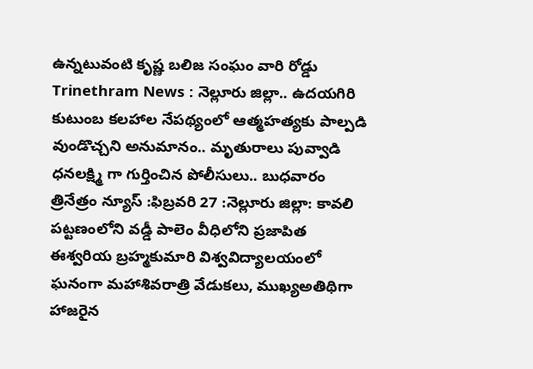ఉన్నటువంటి కృష్ణ బలిజ సంఘం వారి రోడ్డు
Trinethram News : నెల్లూరు జిల్లా.. ఉదయగిరి కుటుంబ కలహాల నేపథ్యంలో ఆత్మహత్యకు పాల్పడి వుండొచ్చని అనుమానం.. మృతురాలు పువ్వాడి ధనలక్ష్మి గా గుర్తించిన పోలీసులు.. బుధవారం
త్రినేత్రం న్యూస్ :ఫిబ్రవరి 27 :నెల్లూరు జిల్లా: కావలి పట్టణంలోని వడ్డీ పాలెం వీధిలోని ప్రజాపిత ఈశ్వరియ బ్రహ్మకుమారి విశ్వవిద్యాలయంలో ఘనంగా మహాశివరాత్రి వేడుకలు, ముఖ్యఅతిథిగా హాజరైన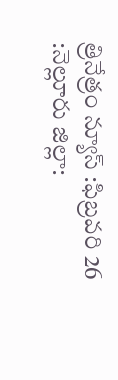త్రినేత్రం న్యూస్ :ఫిబ్రవరి 26 :నెల్లూరు జిల్లా: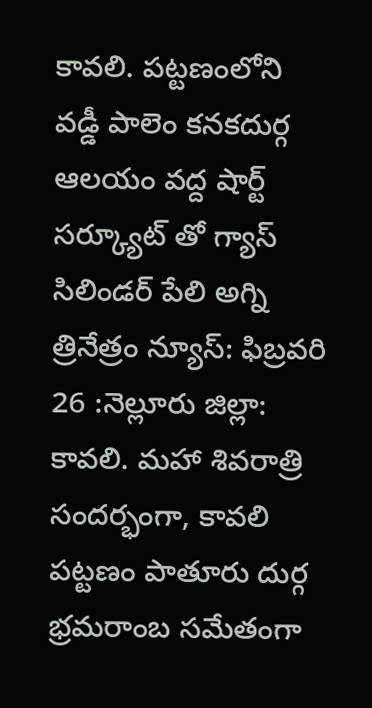కావలి. పట్టణంలోని వడ్డీ పాలెం కనకదుర్గ ఆలయం వద్ద షార్ట్ సర్క్యూట్ తో గ్యాస్ సిలిండర్ పేలి అగ్ని
త్రినేత్రం న్యూస్: ఫిబ్రవరి 26 :నెల్లూరు జిల్లా: కావలి. మహా శివరాత్రి సందర్భంగా, కావలి పట్టణం పాతూరు దుర్గ భ్రమరాంబ సమేతంగా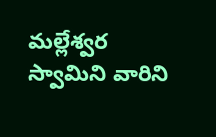మల్లేశ్వర స్వామిని వారిని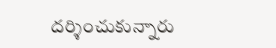దర్శించుకున్నారు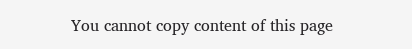You cannot copy content of this page